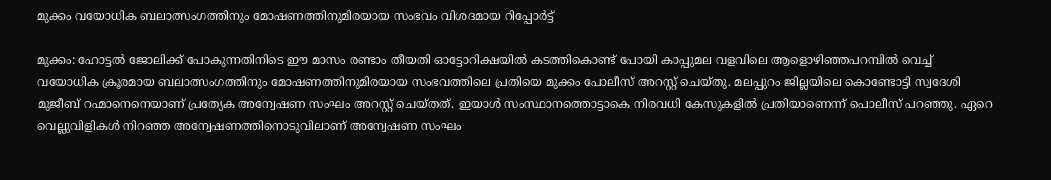മുക്കം വയോധിക ബലാത്സംഗത്തിനും മോഷണത്തിനുമിരയായ സംഭവം വിശദമായ റിപ്പോർട്ട്

മുക്കം: ഹോട്ടൽ ജോലിക്ക് പോകുന്നതിനിടെ ഈ മാസം രണ്ടാം തീയതി ഓട്ടോറിക്ഷയിൽ കടത്തികൊണ്ട് പോയി കാപ്പുമല വളവിലെ ആളൊഴിഞ്ഞപറമ്പിൽ വെച്ച് വയോധിക ക്രൂരമായ ബലാത്സംഗത്തിനും മോഷണത്തിനുമിരയായ സംഭവത്തിലെ പ്രതിയെ മുക്കം പോലീസ് അറസ്റ്റ് ചെയ്തു. മലപ്പുറം ജില്ലയിലെ കൊണ്ടോട്ടി സ്വദേശി മുജീബ് റഹ്മാനെനെയാണ് പ്രത്യേക അന്വേഷണ സംഘം അറസ്റ്റ് ചെയ്തത്. ഇയാൾ സംസ്ഥാനത്തൊട്ടാകെ നിരവധി കേസുകളിൽ പ്രതിയാണെന്ന് പൊലീസ് പറഞ്ഞു. ഏറെ വെല്ലുവിളികൾ നിറഞ്ഞ അന്വേഷണത്തിനൊടുവിലാണ് അന്വേഷണ സംഘം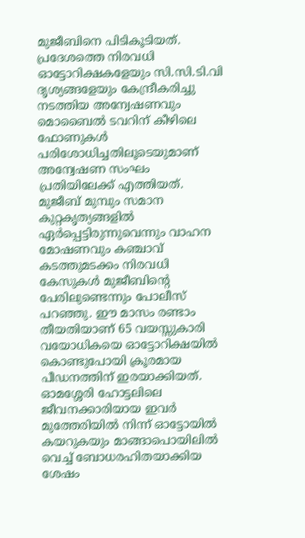മുജീബിനെ പിടികൂടിയത്.
പ്രദേശത്തെ നിരവധി ഓട്ടോറിക്ഷകളേയും സി.സി.ടി.വി ദൃശ്യങ്ങളേയും കേന്ദ്രീകരിച്ചു നടത്തിയ അന്വേഷണവും മൊബൈൽ ടവറിന് കീഴിലെ ഫോണുകൾ പരിശോധിച്ചതിലൂടെയുമാണ് അന്വേഷണ സംഘം പ്രതിയിലേക്ക് എത്തിയത്. മുജീബ് മുമ്പും സമാന കുറ്റകൃത്യങ്ങളിൽ ഏർപ്പെട്ടിരുന്നുവെന്നും വാഹന മോഷണവും കഞ്ചാവ് കടത്തുമടക്കം നിരവധി കേസുകൾ മുജീബിൻ്റെ പേരിലുണ്ടെന്നും പോലീസ് പറഞ്ഞു. ഈ മാസം രണ്ടാം തീയതിയാണ് 65 വയസ്സുകാരി വയോധികയെ ഓട്ടോറിക്ഷയിൽ കൊണ്ടുപോയി ക്രൂരമായ പീഡനത്തിന് ഇരയാക്കിയത്.
ഓമശ്ശേരി ഹോട്ടലിലെ ജീവനക്കാരിയായ ഇവർ മുത്തേരിയിൽ നിന്ന് ഓട്ടോയിൽ കയറുകയും മാങ്ങാപൊയിലിൽ വെച്ച് ബോധരഹിതയാക്കിയ ശേഷം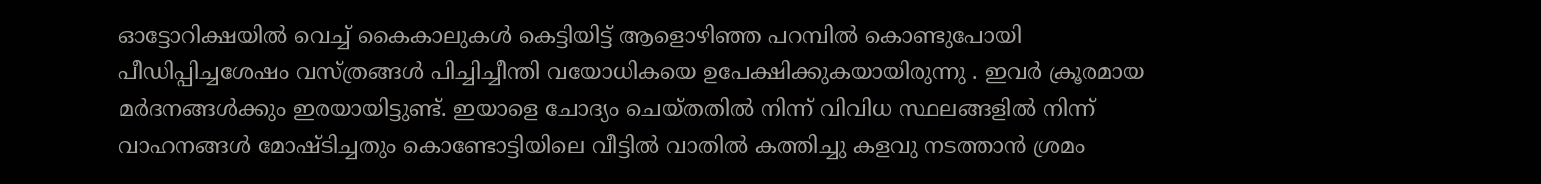ഓട്ടോറിക്ഷയിൽ വെച്ച് കൈകാലുകൾ കെട്ടിയിട്ട് ആളൊഴിഞ്ഞ പറമ്പിൽ കൊണ്ടുപോയി പീഡിപ്പിച്ചശേഷം വസ്ത്രങ്ങൾ പിച്ചിച്ചീന്തി വയോധികയെ ഉപേക്ഷിക്കുകയായിരുന്നു . ഇവർ ക്രൂരമായ മർദനങ്ങൾക്കും ഇരയായിട്ടുണ്ട്. ഇയാളെ ചോദ്യം ചെയ്തതിൽ നിന്ന് വിവിധ സ്ഥലങ്ങളിൽ നിന്ന് വാഹനങ്ങൾ മോഷ്ടിച്ചതും കൊണ്ടോട്ടിയിലെ വീട്ടിൽ വാതിൽ കത്തിച്ചു കളവു നടത്താൻ ശ്രമം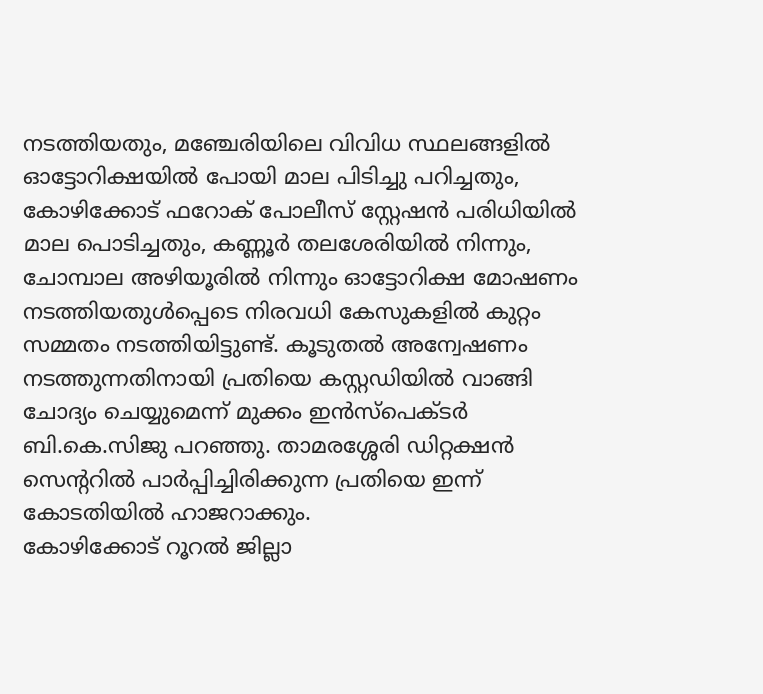നടത്തിയതും, മഞ്ചേരിയിലെ വിവിധ സ്ഥലങ്ങളിൽ ഓട്ടോറിക്ഷയിൽ പോയി മാല പിടിച്ചു പറിച്ചതും, കോഴിക്കോട് ഫറോക് പോലീസ് സ്റ്റേഷൻ പരിധിയിൽ മാല പൊടിച്ചതും, കണ്ണൂർ തലശേരിയിൽ നിന്നും, ചോമ്പാല അഴിയൂരിൽ നിന്നും ഓട്ടോറിക്ഷ മോഷണം നടത്തിയതുൾപ്പെടെ നിരവധി കേസുകളിൽ കുറ്റം സമ്മതം നടത്തിയിട്ടുണ്ട്. കൂടുതൽ അന്വേഷണം നടത്തുന്നതിനായി പ്രതിയെ കസ്റ്റഡിയിൽ വാങ്ങി ചോദ്യം ചെയ്യുമെന്ന് മുക്കം ഇൻസ്പെക്ടർ ബി.കെ.സിജു പറഞ്ഞു. താമരശ്ശേരി ഡിറ്റക്ഷൻ സെന്ററിൽ പാർപ്പിച്ചിരിക്കുന്ന പ്രതിയെ ഇന്ന് കോടതിയിൽ ഹാജറാക്കും.
കോഴിക്കോട് റൂറൽ ജില്ലാ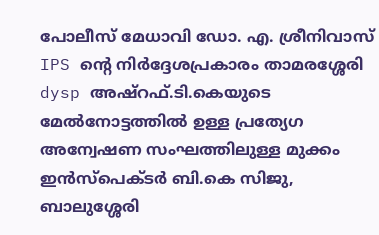പോലീസ് മേധാവി ഡോ. എ. ശ്രീനിവാസ് IPS ന്റെ നിർദ്ദേശപ്രകാരം താമരശ്ശേരി dysp അഷ്റഫ്.ടി.കെയുടെ മേൽനോട്ടത്തിൽ ഉള്ള പ്രത്യേഗ അന്വേഷണ സംഘത്തിലുള്ള മുക്കം ഇൻസ്പെക്ടർ ബി.കെ സിജു, ബാലുശ്ശേരി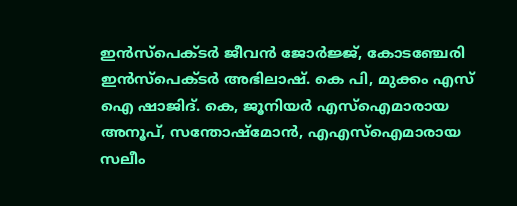ഇൻസ്പെക്ടർ ജീവൻ ജോർജ്ജ്, കോടഞ്ചേരി ഇൻസ്പെക്ടർ അഭിലാഷ്. കെ പി, മുക്കം എസ് ഐ ഷാജിദ്. കെ, ജൂനിയർ എസ്ഐമാരായ അനൂപ്, സന്തോഷ്മോൻ, എഎസ്ഐമാരായ സലീം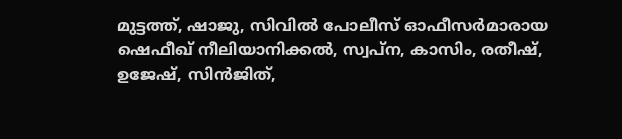മുട്ടത്ത്, ഷാജു, സിവിൽ പോലീസ് ഓഫീസർമാരായ ഷെഫീഖ് നീലിയാനിക്കൽ, സ്വപ്ന, കാസിം, രതീഷ്, ഉജേഷ്, സിൻജിത്,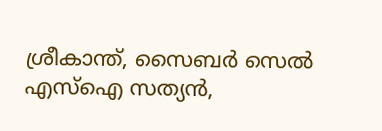ശ്രീകാന്ത്, സൈബർ സെൽ എസ്ഐ സത്യൻ,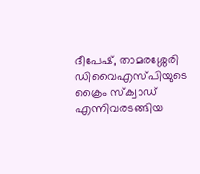ദീപേഷ്, താമരശ്ശേരി ഡിവൈഎസ്പിയുടെ ക്രൈം സ്ക്വാഡ് എന്നിവരടങ്ങിയ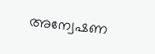അന്വേഷണ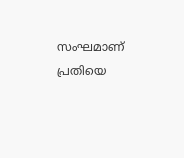സംഘമാണ് പ്രതിയെ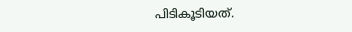പിടികൂടിയത്.